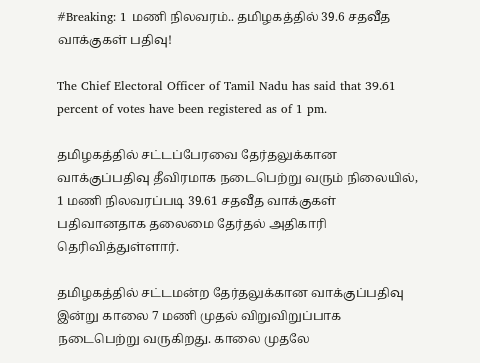#Breaking: 1 மணி நிலவரம்.. தமிழகத்தில் 39.6 சதவீத வாக்குகள் பதிவு!

The Chief Electoral Officer of Tamil Nadu has said that 39.61 percent of votes have been registered as of 1 pm.

தமிழகத்தில் சட்டப்பேரவை தேர்தலுக்கான வாக்குப்பதிவு தீவிரமாக நடைபெற்று வரும் நிலையில், 1 மணி நிலவரப்படி 39.61 சதவீத வாக்குகள் பதிவானதாக தலைமை தேர்தல் அதிகாரி தெரிவித்துள்ளார்.

தமிழகத்தில் சட்டமன்ற தேர்தலுக்கான வாக்குப்பதிவு இன்று காலை 7 மணி முதல் விறுவிறுப்பாக நடைபெற்று வருகிறது. காலை முதலே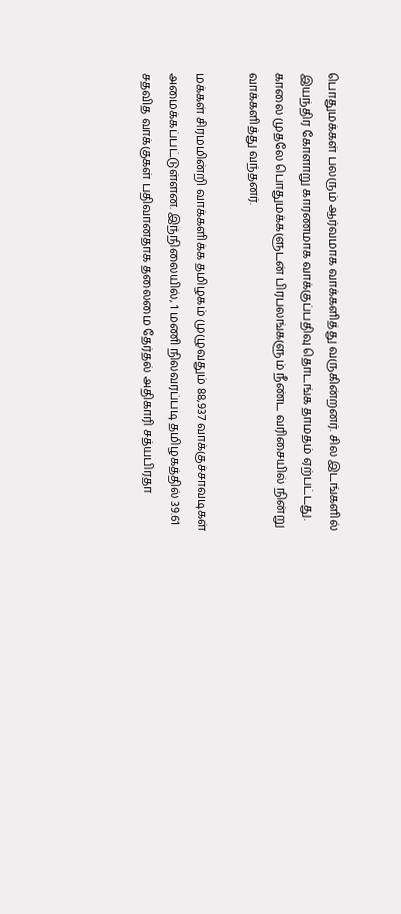பொதுமக்கள் பலரும் ஆர்வமாக வாக்களித்து வருகின்றனர். சில இடங்களில் இயந்திர கோளாறு காரணமாக வாக்குப்பதிவு தொடங்க தாமதம் ஏற்பட்டது. காலை முதலே பொதுமக்களுடன் பிரபலங்களும் நீண்ட வரிசையில் நின்று வாக்களித்து வந்தனர்.

மக்கள் சிரமமின்றி வாக்களிக்க தமிழகம் முழுவதும் 88,937 வாக்குச்சாவடிகள் அமைக்கப்பட்டுள்ளன. இந்நிலையில், 1 மணி நிலவரப்படி தமிழகத்தில் 39.61 சதவித வாக்குகள் பதிவானதாக தலைமை தேர்தல் அதிகாரி சத்யபிரதா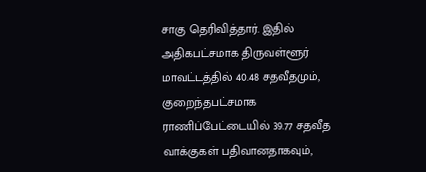சாகு தெரிவித்தார். இதில் அதிகபட்சமாக திருவள்ளூர் மாவட்டத்தில் 40.48 சதவீதமும், குறைந்தபட்சமாக ராணிப்பேட்டையில் 39.77 சதவீத வாக்குகள் பதிவானதாகவும்,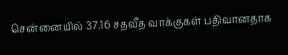சென்னையில் 37.16 சதவீத வாக்குகள் பதிவானதாக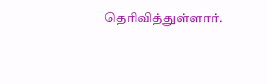தெரிவித்துள்ளார்.